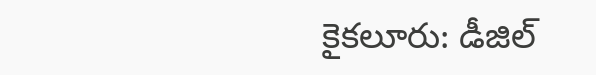కైకలూరు: డీజిల్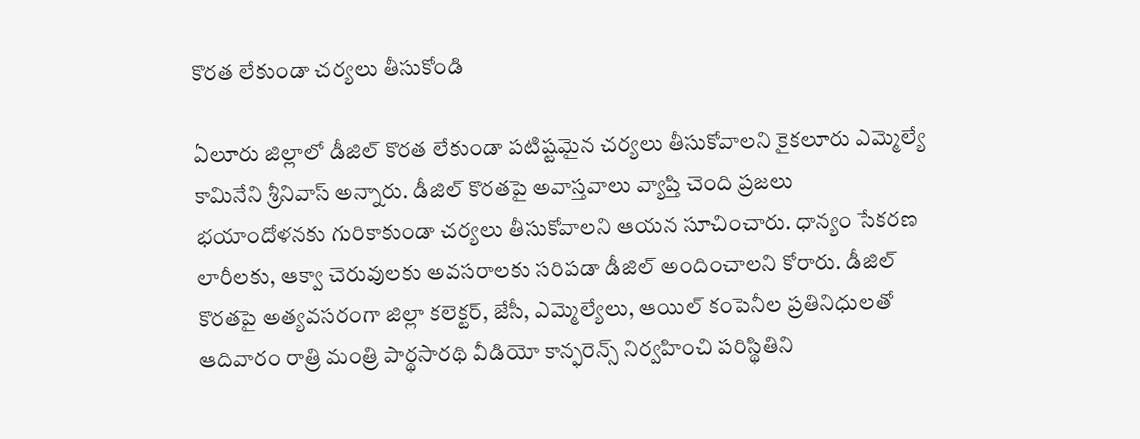కొరత లేకుండా చర్యలు తీసుకోండి

ఏలూరు జిల్లాలో డీజిల్ కొరత లేకుండా పటిష్టమైన చర్యలు తీసుకోవాలని కైకలూరు ఎమ్మెల్యే కామినేని శ్రీనివాస్ అన్నారు. డీజిల్ కొరతపై అవాస్తవాలు వ్యాప్తి చెంది ప్రజలు భయాందోళనకు గురికాకుండా చర్యలు తీసుకోవాలని ఆయన సూచించారు. ధాన్యం సేకరణ లారీలకు, ఆక్వా చెరువులకు అవసరాలకు సరిపడా డీజిల్ అందించాలని కోరారు. డీజిల్ కొరతపై అత్యవసరంగా జిల్లా కలెక్టర్, జేసీ, ఎమ్మెల్యేలు, ఆయిల్ కంపెనీల ప్రతినిధులతో ఆదివారం రాత్రి మంత్రి పార్థసారథి వీడియో కాన్ఫరెన్స్ నిర్వహించి పరిస్థితిని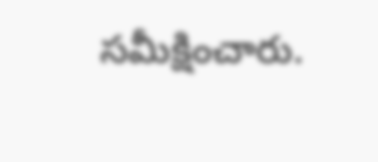సమీక్షించారు.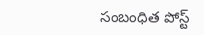సంబంధిత పోస్ట్